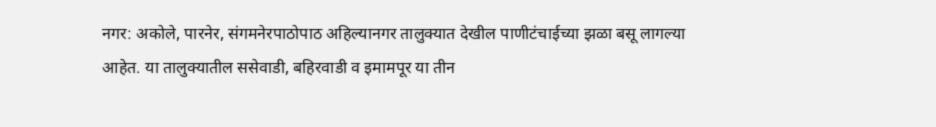नगर: अकोले, पारनेर, संगमनेरपाठोपाठ अहिल्यानगर तालुक्यात देखील पाणीटंचाईच्या झळा बसू लागल्या आहेत. या तालुक्यातील ससेवाडी, बहिरवाडी व इमामपूर या तीन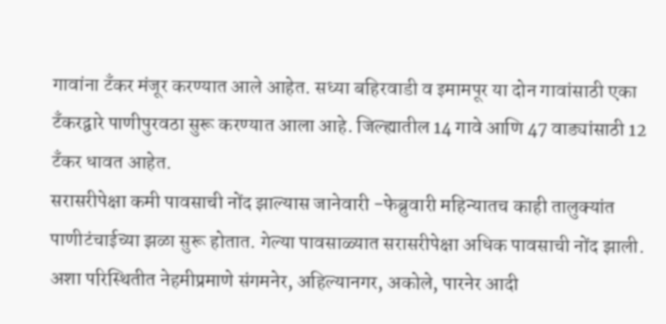गावांना टँकर मंजूर करण्यात आले आहेत. सध्या बहिरवाडी व इमामपूर या दोन गावांसाठी एका टँकरद्वारे पाणीपुरवठा सुरू करण्यात आला आहे. जिल्ह्यातील 14 गावे आणि 47 वाड्यांसाठी 12 टँकर धावत आहेत.
सरासरीपेक्षा कमी पावसाची नोंद झाल्यास जानेवारी -फेब्रुवारी महिन्यातच काही तालुक्यांत पाणीटंचाईच्या झळा सुरू होतात. गेल्या पावसाळ्यात सरासरीपेक्षा अधिक पावसाची नोंद झाली. अशा परिस्थितीत नेहमीप्रमाणे संगमनेर, अहिल्यानगर, अकोले, पारनेर आदी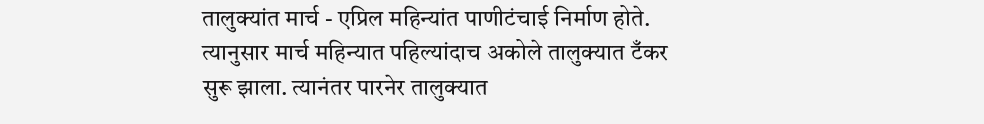तालुक्यांत मार्च - एप्रिल महिन्यांत पाणीटंचाई निर्माण होते.
त्यानुसार मार्च महिन्यात पहिल्यांदाच अकोले तालुक्यात टँकर सुरू झाला. त्यानंतर पारनेर तालुक्यात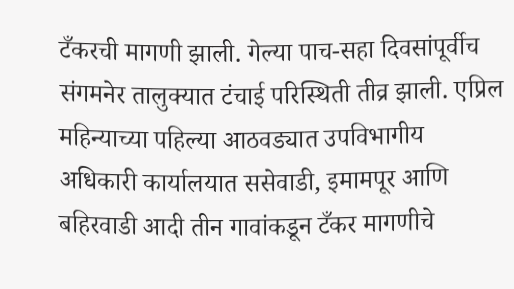टँकरची मागणी झाली. गेल्या पाच-सहा दिवसांपूर्वीच संगमनेर तालुक्यात टंचाई परिस्थिती तीव्र झाली. एप्रिल महिन्याच्या पहिल्या आठवड्यात उपविभागीय अधिकारी कार्यालयात ससेवाडी, इमामपूर आणि बहिरवाडी आदी तीन गावांकडून टँकर मागणीचे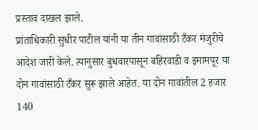प्रस्ताव दाखल झाले.
प्रांताधिकारी सुधीर पाटील यांनी या तीन गावांसाठी टँकर मंजुरीचे आदेश जारी केले. त्यानुसार बुधवारपासून बहिरवाडी व इमामपूर या दोन गावांसाठी टँकर सुरू झाले आहेत. या दोन गावांतील 2 हजार 140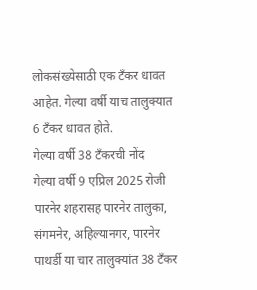लोकसंख्येसाठी एक टँकर धावत आहेत. गेल्या वर्षी याच तालुक्यात 6 टँकर धावत होते.
गेल्या वर्षी 38 टँकरची नोंद
गेल्या वर्षी 9 एप्रिल 2025 रोजी पारनेर शहरासह पारनेर तालुका, संगमनेर, अहिल्यानगर, पारनेर पाथर्डी या चार तालुक्यांत 38 टँकर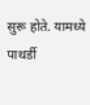सुरू होते. यामध्ये पाथर्डी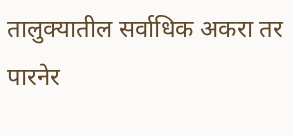तालुक्यातील सर्वाधिक अकरा तर पारनेर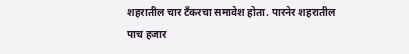शहरातील चार टँकरचा समावेश होता. पारनेर शहरातील पाच हजार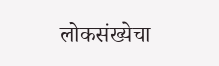लोकसंख्येचा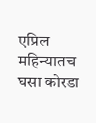एप्रिल महिन्यातच घसा कोरडा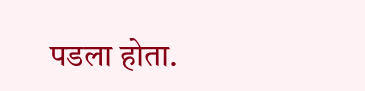पडला होता.